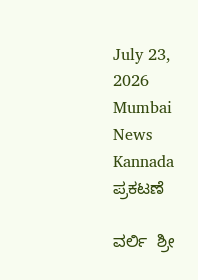July 23, 2026
Mumbai News Kannada
ಪ್ರಕಟಣೆ

ವರ್ಲಿ  ಶ್ರೀ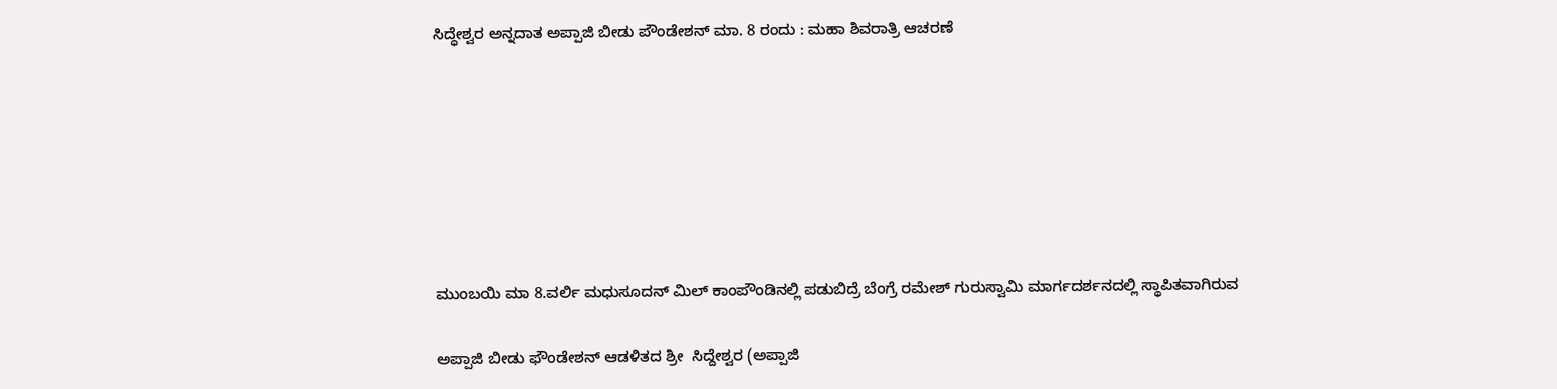ಸಿದ್ಧೇಶ್ವರ ಅನ್ನದಾತ ಅಪ್ಪಾಜಿ ಬೀಡು ಪೌಂಡೇಶನ್ ಮಾ. 8 ರಂದು : ಮಹಾ ಶಿವರಾತ್ರಿ ಆಚರಣೆ







ಮುಂಬಯಿ ಮಾ 8.ವರ್ಲಿ ಮಧುಸೂದನ್ ಮಿಲ್ ಕಾಂಪೌಂಡಿನಲ್ಲಿ ಪಡುಬಿದ್ರೆ ಬೆಂಗ್ರೆ ರಮೇಶ್ ಗುರುಸ್ವಾಮಿ ಮಾರ್ಗದರ್ಶನದಲ್ಲಿ ಸ್ಥಾಪಿತವಾಗಿರುವ

ಅಪ್ಪಾಜಿ ಬೀಡು ಫೌಂಡೇಶನ್ ಆಡಳಿತದ ಶ್ರೀ  ಸಿದ್ದೇಶ್ವರ (ಅಪ್ಪಾಜಿ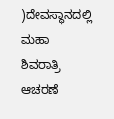)ದೇವಸ್ಥಾನದಲ್ಲಿ ಮಹಾ ಶಿವರಾತ್ರಿ ಆಚರಣೆ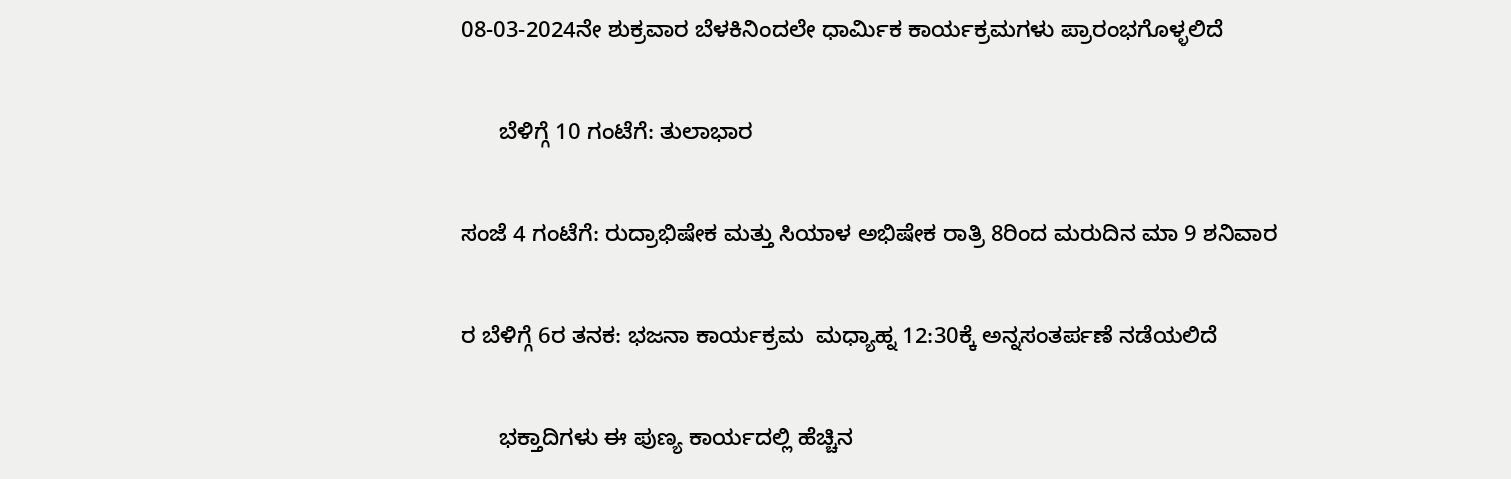08-03-2024ನೇ ಶುಕ್ರವಾರ ಬೆಳಕಿನಿಂದಲೇ ಧಾರ್ಮಿಕ ಕಾರ್ಯಕ್ರಮಗಳು ಪ್ರಾರಂಭಗೊಳ್ಳಲಿದೆ

      ಬೆಳಿಗ್ಗೆ 10 ಗಂಟೆಗೆ: ತುಲಾಭಾರ

ಸಂಜೆ 4 ಗಂಟೆಗೆ: ರುದ್ರಾಭಿಷೇಕ ಮತ್ತು ಸಿಯಾಳ ಅಭಿಷೇಕ ರಾತ್ರಿ 8ರಿಂದ ಮರುದಿನ ಮಾ 9 ಶನಿವಾರ

ರ ಬೆಳಿಗ್ಗೆ 6ರ ತನಕ: ಭಜನಾ ಕಾರ್ಯಕ್ರಮ  ಮಧ್ಯಾಹ್ನ 12:30ಕ್ಕೆ ಅನ್ನಸಂತರ್ಪಣೆ ನಡೆಯಲಿದೆ

      ಭಕ್ತಾದಿಗಳು ಈ ಪುಣ್ಯ ಕಾರ್ಯದಲ್ಲಿ ಹೆಚ್ಚಿನ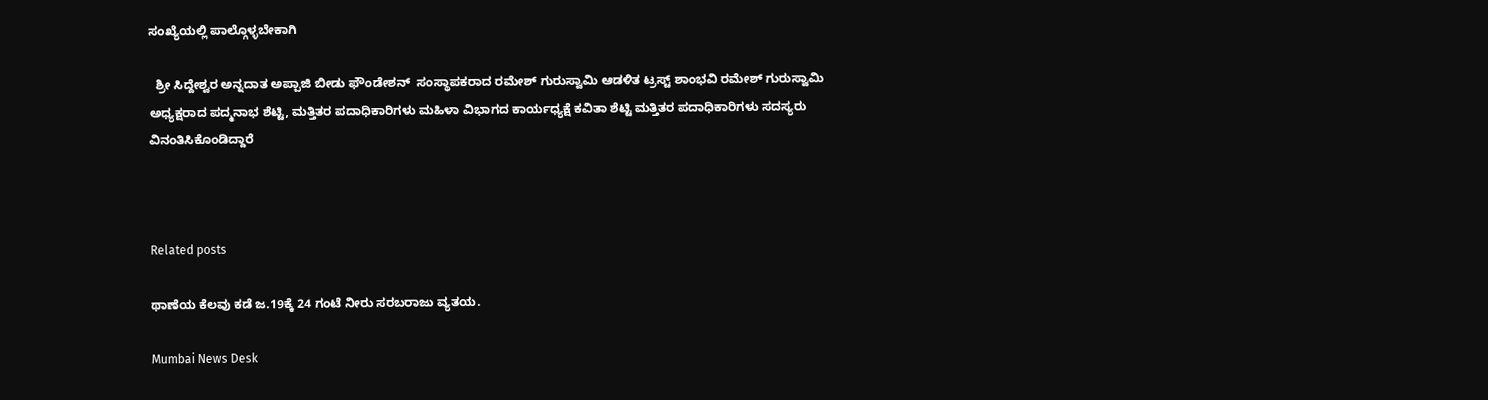ಸಂಖ್ಯೆಯಲ್ಲಿ ಪಾಲ್ಗೊಳ್ಳಬೇಕಾಗಿ

  ಶ್ರೀ ಸಿದ್ದೇಶ್ವರ ಅನ್ನದಾತ ಅಪ್ಪಾಜಿ ಬೀಡು ಫೌಂಡೇಶನ್  ಸಂಸ್ಥಾಪಕರಾದ ರಮೇಶ್ ಗುರುಸ್ವಾಮಿ ಆಡಳಿತ ಟ್ರಸ್ಟ್ ಶಾಂಭವಿ ರಮೇಶ್ ಗುರುಸ್ವಾಮಿ ಅಧ್ಯಕ್ಷರಾದ ಪದ್ಮನಾಭ ಶೆಟ್ಟಿ, ಮತ್ತಿತರ ಪದಾಧಿಕಾರಿಗಳು ಮಹಿಳಾ ವಿಭಾಗದ ಕಾರ್ಯಧ್ಯಕ್ಷೆ ಕವಿತಾ ಶೆಟ್ಟಿ ಮತ್ತಿತರ ಪದಾಧಿಕಾರಿಗಳು ಸದಸ್ಯರು ವಿನಂತಿಸಿಕೊಂಡಿದ್ದಾರೆ



Related posts

ಥಾಣೆಯ ಕೆಲವು ಕಡೆ ಜ.19ಕ್ಕೆ 24 ಗಂಟೆ ನೀರು ಸರಬರಾಜು ವ್ಯತಯ.

Mumbai News Desk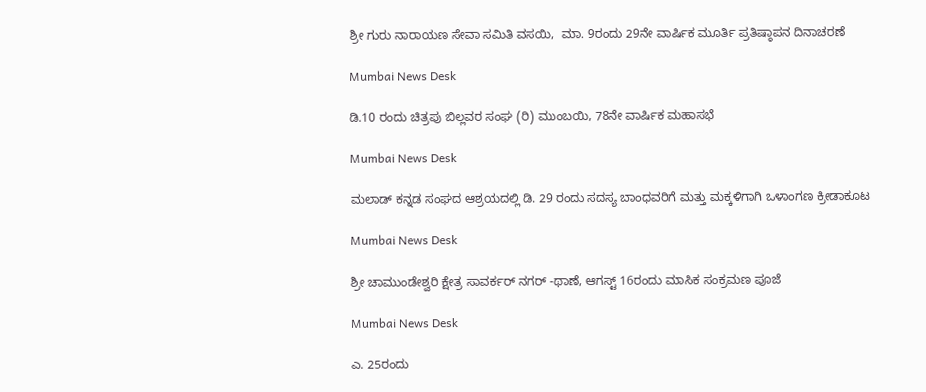ಶ್ರೀ ಗುರು ನಾರಾಯಣ ಸೇವಾ ಸಮಿತಿ ವಸಯಿ,  ಮಾ. 9ರಂದು 29ನೇ ವಾರ್ಷಿಕ ಮೂರ್ತಿ ಪ್ರತಿಷ್ಠಾಪನ ದಿನಾಚರಣೆ

Mumbai News Desk

ಡಿ.10 ರಂದು ಚಿತ್ರಪು ಬಿಲ್ಲವರ ಸಂಘ (ರಿ) ಮುಂಬಯಿ, 78ನೇ ವಾರ್ಷಿಕ ಮಹಾಸಭೆ

Mumbai News Desk

ಮಲಾಡ್ ಕನ್ನಡ ಸಂಘದ ಆಶ್ರಯದಲ್ಲಿ ಡಿ. 29 ರಂದು ಸದಸ್ಯ ಬಾಂಧವರಿಗೆ ಮತ್ತು ಮಕ್ಕಳಿಗಾಗಿ ಒಳಾಂಗಣ ಕ್ರೀಡಾಕೂಟ

Mumbai News Desk

ಶ್ರೀ ಚಾಮುಂಡೇಶ್ವರಿ ಕ್ಷೇತ್ರ ಸಾವರ್ಕರ್ ನಗರ್ -ಥಾಣೆ, ಆಗಸ್ಟ್ 16ರಂದು ಮಾಸಿಕ ಸಂಕ್ರಮಣ ಪೂಜೆ

Mumbai News Desk

ಎ. 25ರಂದು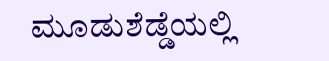ಮೂಡುಶೆಡ್ಡೆಯಲ್ಲಿ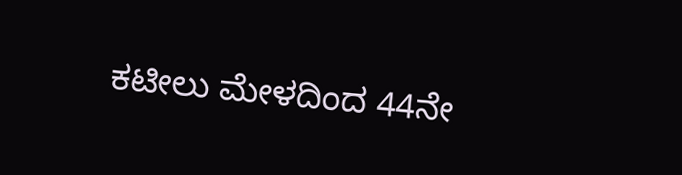ಕಟೀಲು ಮೇಳದಿಂದ 44ನೇ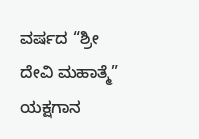ವರ್ಷದ “ಶ್ರೀ ದೇವಿ ಮಹಾತ್ಮೆ” ಯಕ್ಷಗಾನ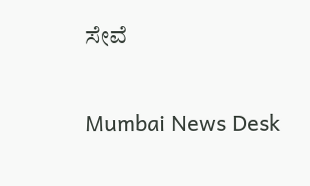ಸೇವೆ

Mumbai News Desk